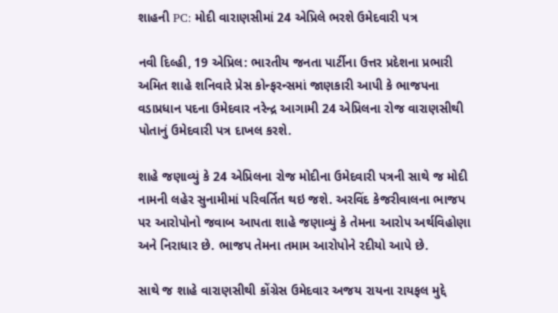શાહની PC: મોદી વારાણસીમાં 24 એપ્રિલે ભરશે ઉમેદવારી પત્ર

નવી દિલ્હી, 19 એપ્રિલ: ભારતીય જનતા પાર્ટીના ઉત્તર પ્રદેશના પ્રભારી અમિત શાહે શનિવારે પ્રેસ કોન્ફરન્સમાં જાણકારી આપી કે ભાજપના વડાપ્રધાન પદના ઉમેદવાર નરેન્દ્ર આગામી 24 એપ્રિલના રોજ વારાણસીથી પોતાનું ઉમેદવારી પત્ર દાખલ કરશે.

શાહે જણાવ્યું કે 24 એપ્રિલના રોજ મોદીના ઉમેદવારી પત્રની સાથે જ મોદી નામની લહેર સુનામીમાં પરિવર્તિત થઇ જશે. અરવિંદ કેજરીવાલના ભાજપ પર આરોપોનો જવાબ આપતા શાહે જણાવ્યું કે તેમના આરોપ અર્થવિહોણા અને નિરાધાર છે. ભાજપ તેમના તમામ આરોપોને રદીયો આપે છે.

સાથે જ શાહે વારાણસીથી કોંગ્રેસ ઉમેદવાર અજય રાયના રાયફલ મુદ્દે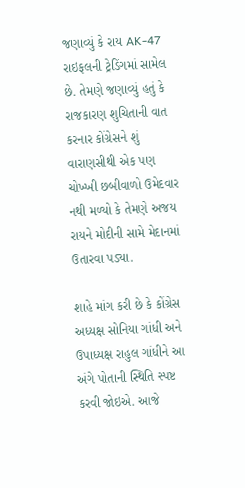જણાવ્યું કે રાય AK-47 રાઇફલની ટ્રેડિંગમાં સામેલ છે. તેમણે જણાવ્યું હતું કે રાજકારણ શુચિતાની વાત કરનાર કોંગ્રેસને શું વારાણસીથી એક પણ ચોખ્ખી છબીવાળો ઉમેદવાર નથી મળ્યો કે તેમણે અજય રાયને મોદીની સામે મેદાનમાં ઉતારવા પડ્યા.

શાહે માંગ કરી છે કે કોંગ્રેસ અધ્યક્ષ સોનિયા ગાંધી અને ઉપાધ્યક્ષ રાહુલ ગાંધીને આ અંગે પોતાની સ્થિતિ સ્પષ્ટ કરવી જોઇએ. આજે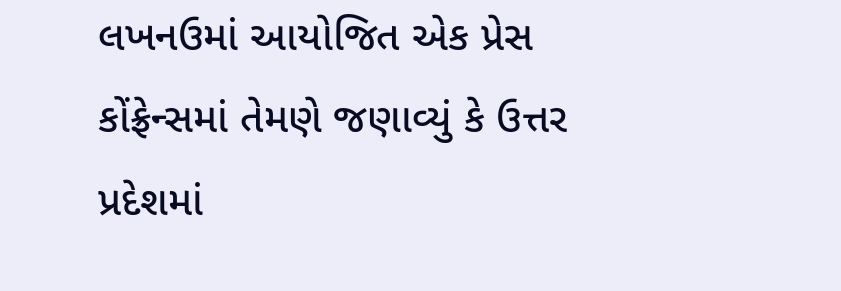લખનઉમાં આયોજિત એક પ્રેસ કોંફ્રેન્સમાં તેમણે જણાવ્યું કે ઉત્તર પ્રદેશમાં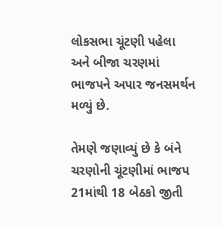લોકસભા ચૂંટણી પહેલા અને બીજા ચરણમાં ભાજપને અપાર જનસમર્થન મળ્યું છે.

તેમણે જણાવ્યું છે કે બંને ચરણોની ચૂંટણીમાં ભાજપ 21માંથી 18 બેઠકો જીતી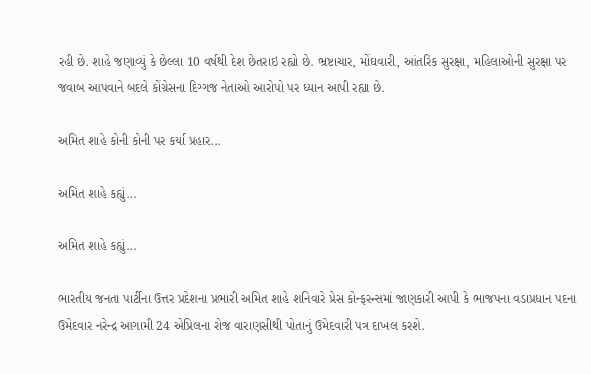રહી છે. શાહે જણાવ્યું કે છેલ્લા 10 વર્ષથી દેશ છેતરાઇ રહ્યો છે. ભ્રષ્ટાચાર, મોંઘવારી, આંતરિક સુરક્ષા, મહિલાઓની સુરક્ષા પર જવાબ આપવાને બદલે કોંગ્રેસના દિગ્ગજ નેતાઓ આરોપો પર ધ્યાન આપી રહ્યા છે.

અમિત શાહે કોની કોની પર કર્યા પ્રહાર...

અમિત શાહે કહ્યું...

અમિત શાહે કહ્યું...

ભારતીય જનતા પાર્ટીના ઉત્તર પ્રદેશના પ્રભારી અમિત શાહે શનિવારે પ્રેસ કોન્ફરન્સમાં જાણકારી આપી કે ભાજપના વડાપ્રધાન પદના ઉમેદવાર નરેન્દ્ર આગામી 24 એપ્રિલના રોજ વારાણસીથી પોતાનું ઉમેદવારી પત્ર દાખલ કરશે.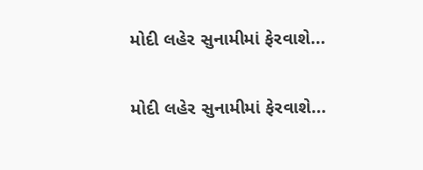મોદી લહેર સુનામીમાં ફેરવાશે...

મોદી લહેર સુનામીમાં ફેરવાશે...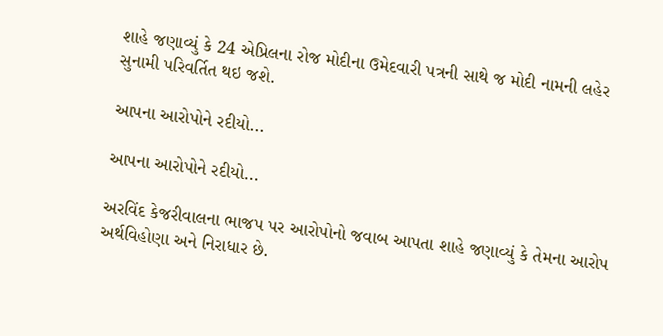શાહે જણાવ્યું કે 24 એપ્રિલના રોજ મોદીના ઉમેદવારી પત્રની સાથે જ મોદી નામની લહેર સુનામી પરિવર્તિત થઇ જશે.

આપના આરોપોને રદીયો...

આપના આરોપોને રદીયો...

અરવિંદ કેજરીવાલના ભાજપ પર આરોપોનો જવાબ આપતા શાહે જણાવ્યું કે તેમના આરોપ અર્થવિહોણા અને નિરાધાર છે.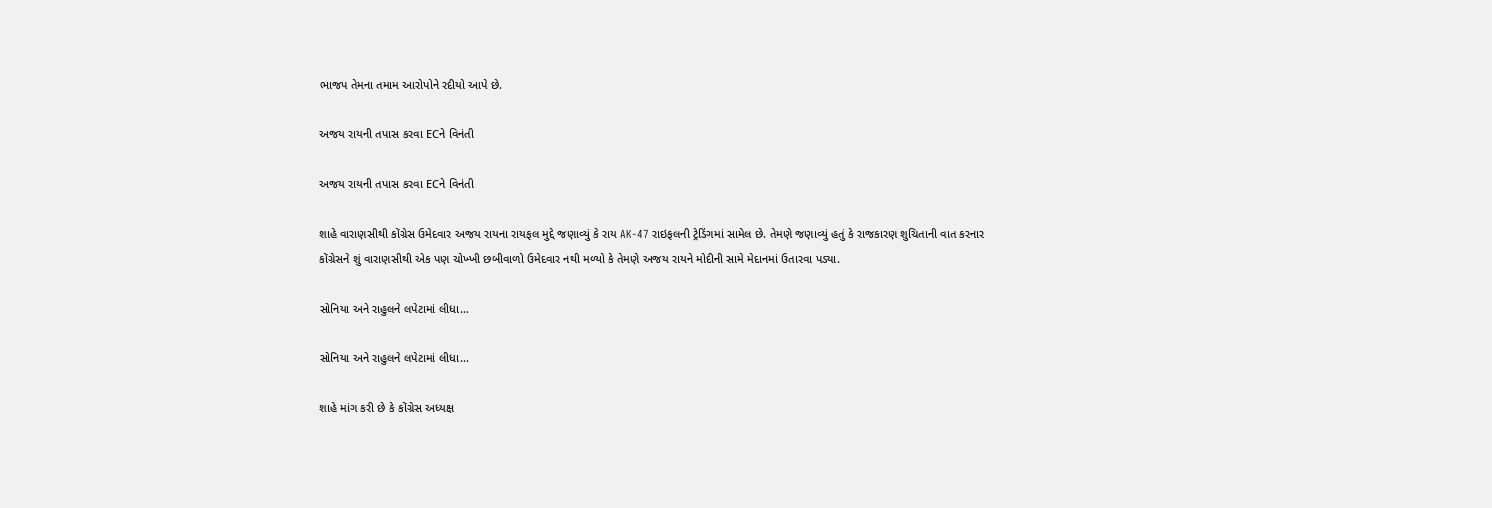ભાજપ તેમના તમામ આરોપોને રદીયો આપે છે.

અજય રાયની તપાસ કરવા ECને વિનંતી

અજય રાયની તપાસ કરવા ECને વિનંતી

શાહે વારાણસીથી કોંગ્રેસ ઉમેદવાર અજય રાયના રાયફલ મુદ્દે જણાવ્યું કે રાય AK-47 રાઇફલની ટ્રેડિંગમાં સામેલ છે. તેમણે જણાવ્યું હતું કે રાજકારણ શુચિતાની વાત કરનાર કોંગ્રેસને શું વારાણસીથી એક પણ ચોખ્ખી છબીવાળો ઉમેદવાર નથી મળ્યો કે તેમણે અજય રાયને મોદીની સામે મેદાનમાં ઉતારવા પડ્યા.

સોનિયા અને રાહુલને લપેટામાં લીધા...

સોનિયા અને રાહુલને લપેટામાં લીધા...

શાહે માંગ કરી છે કે કોંગ્રેસ અધ્યક્ષ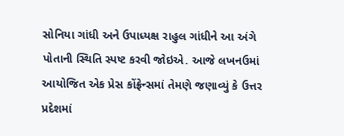સોનિયા ગાંધી અને ઉપાધ્યક્ષ રાહુલ ગાંધીને આ અંગે પોતાની સ્થિતિ સ્પષ્ટ કરવી જોઇએ. આજે લખનઉમાં આયોજિત એક પ્રેસ કોંફ્રેન્સમાં તેમણે જણાવ્યું કે ઉત્તર પ્રદેશમાં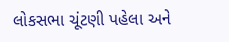લોકસભા ચૂંટણી પહેલા અને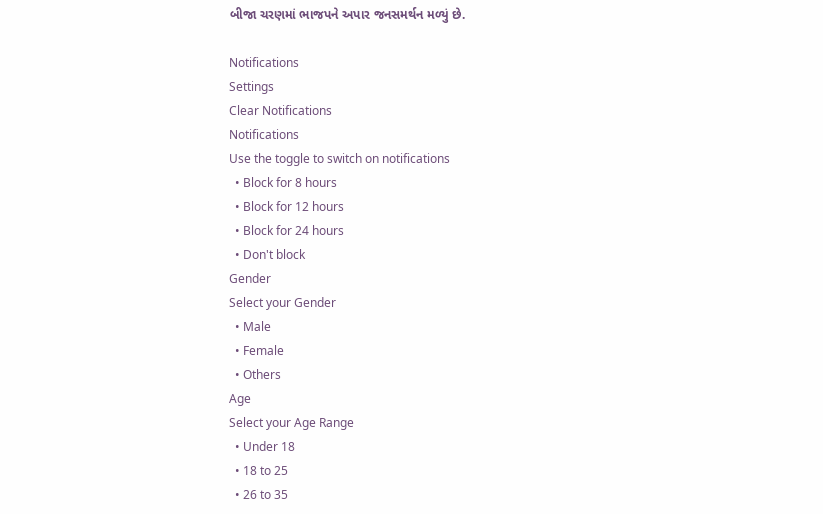બીજા ચરણમાં ભાજપને અપાર જનસમર્થન મળ્યું છે.

Notifications
Settings
Clear Notifications
Notifications
Use the toggle to switch on notifications
  • Block for 8 hours
  • Block for 12 hours
  • Block for 24 hours
  • Don't block
Gender
Select your Gender
  • Male
  • Female
  • Others
Age
Select your Age Range
  • Under 18
  • 18 to 25
  • 26 to 35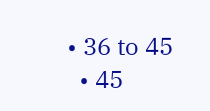• 36 to 45
  • 45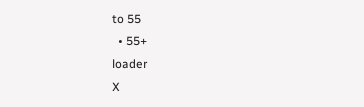to 55
  • 55+
loader
X